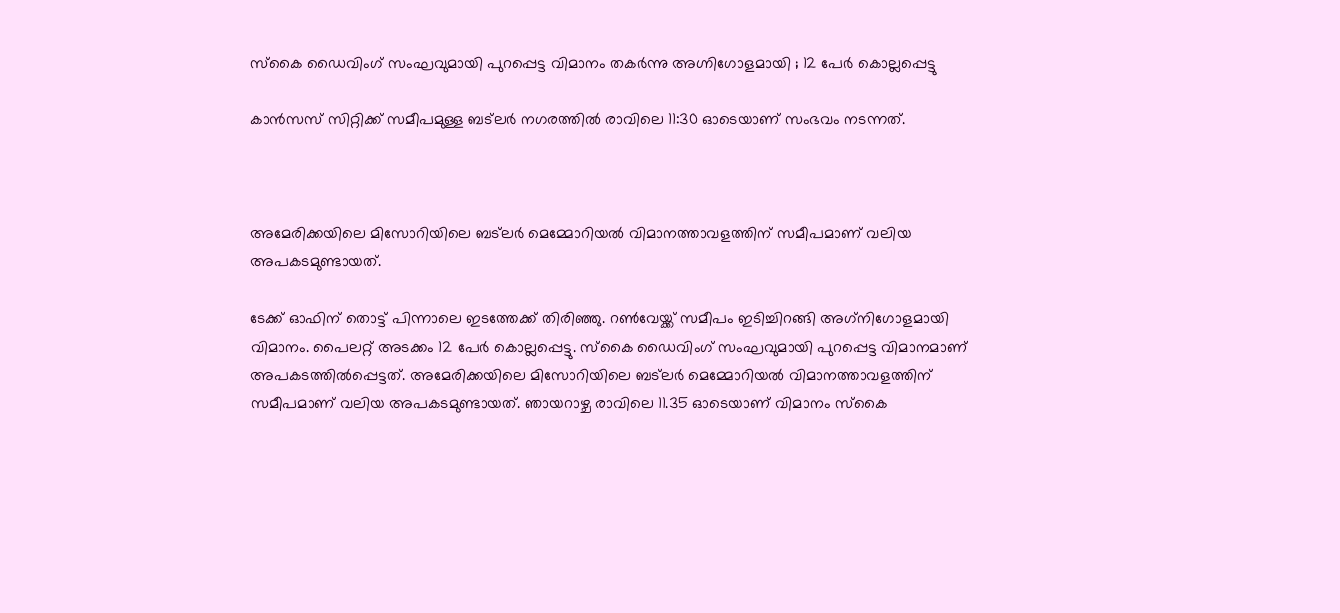സ്‌കൈ ഡൈവിംഗ് സംഘവുമായി പുറപ്പെട്ട വിമാനം തകര്‍ന്നു അഗ്നിഗോളമായി ; 12 പേര്‍ കൊല്ലപ്പെട്ടു

കാന്‍സസ് സിറ്റിക്ക് സമീപമുള്ള ബട്ലര്‍ നഗരത്തില്‍ രാവിലെ 11:30 ഓടെയാണ് സംഭവം നടന്നത്.



അമേരിക്കയിലെ മിസോറിയിലെ ബട്‌ലര്‍ മെമ്മോറിയല്‍ വിമാനത്താവളത്തിന് സമീപമാണ് വലിയ അപകടമുണ്ടായത്.

ടേക്ക് ഓഫിന് തൊട്ട് പിന്നാലെ ഇടത്തേക്ക് തിരിഞ്ഞു. റണ്‍വേയ്ക്ക് സമീപം ഇടിച്ചിറങ്ങി അഗ്‌നിഗോളമായി വിമാനം. പൈലറ്റ് അടക്കം 12 പേര്‍ കൊല്ലപ്പെട്ടു. സ്‌കൈ ഡൈവിംഗ് സംഘവുമായി പുറപ്പെട്ട വിമാനമാണ് അപകടത്തില്‍പ്പെട്ടത്. അമേരിക്കയിലെ മിസോറിയിലെ ബട്‌ലര്‍ മെമ്മോറിയല്‍ വിമാനത്താവളത്തിന് സമീപമാണ് വലിയ അപകടമുണ്ടായത്. ഞായറാഴ്ച രാവിലെ 11.35 ഓടെയാണ് വിമാനം സ്‌കൈ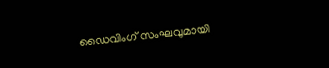ഡൈവിംഗ് സംഘവുമായി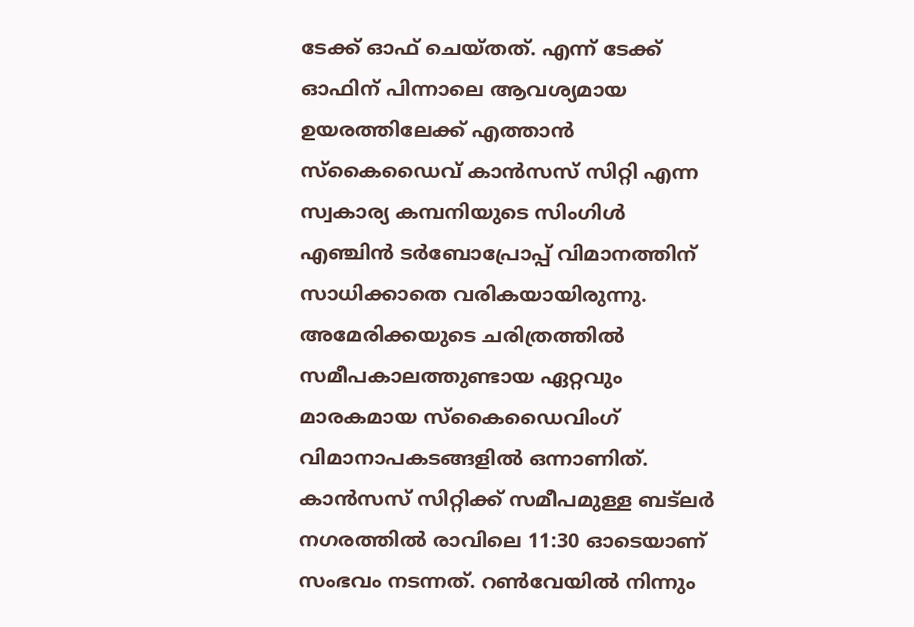ടേക്ക് ഓഫ് ചെയ്തത്. എന്ന് ടേക്ക് ഓഫിന് പിന്നാലെ ആവശ്യമായ ഉയരത്തിലേക്ക് എത്താന്‍ സ്‌കൈഡൈവ് കാന്‍സസ് സിറ്റി എന്ന സ്വകാര്യ കമ്പനിയുടെ സിംഗിള്‍ എഞ്ചിന്‍ ടര്‍ബോപ്രോപ്പ് വിമാനത്തിന് സാധിക്കാതെ വരികയായിരുന്നു. അമേരിക്കയുടെ ചരിത്രത്തില്‍ സമീപകാലത്തുണ്ടായ ഏറ്റവും മാരകമായ സ്‌കൈഡൈവിംഗ് വിമാനാപകടങ്ങളില്‍ ഒന്നാണിത്. കാന്‍സസ് സിറ്റിക്ക് സമീപമുള്ള ബട്ലര്‍ നഗരത്തില്‍ രാവിലെ 11:30 ഓടെയാണ് സംഭവം നടന്നത്. റണ്‍വേയില്‍ നിന്നും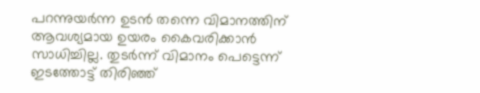പറന്നുയര്‍ന്ന ഉടന്‍ തന്നെ വിമാനത്തിന് ആവശ്യമായ ഉയരം കൈവരിക്കാന്‍ സാധിച്ചില്ല. തുടര്‍ന്ന് വിമാനം പെട്ടെന്ന് ഇടത്തോട്ട് തിരിഞ്ഞ്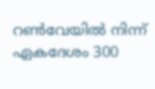റണ്‍വേയില്‍ നിന്ന് ഏകദേശം 300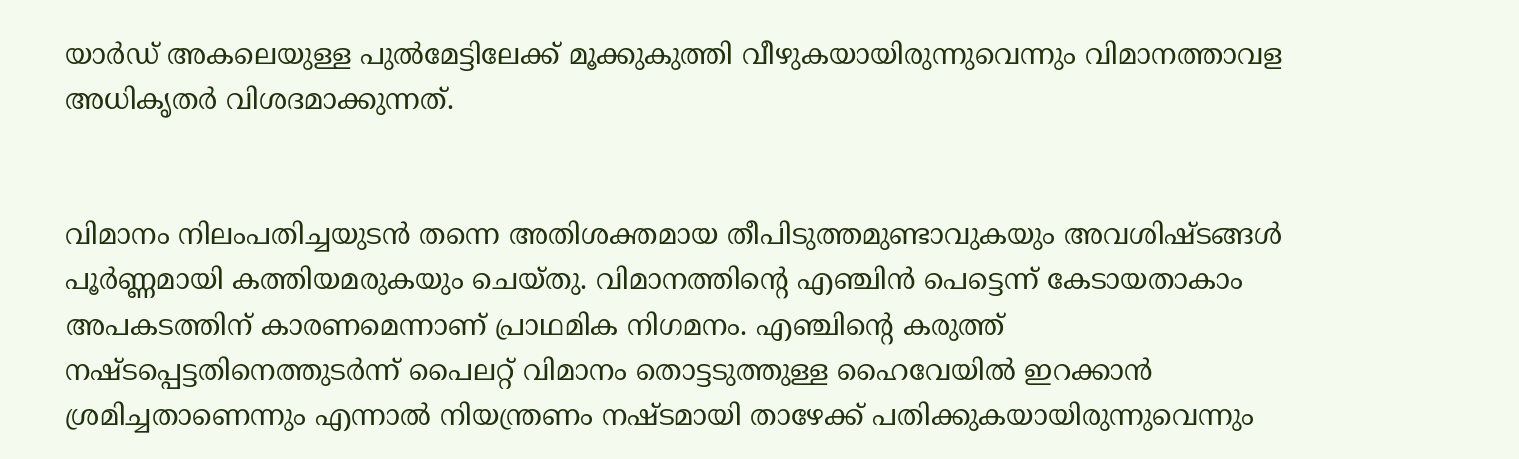യാര്‍ഡ് അകലെയുള്ള പുല്‍മേട്ടിലേക്ക് മൂക്കുകുത്തി വീഴുകയായിരുന്നുവെന്നും വിമാനത്താവള അധികൃതര്‍ വിശദമാക്കുന്നത്.


വിമാനം നിലംപതിച്ചയുടന്‍ തന്നെ അതിശക്തമായ തീപിടുത്തമുണ്ടാവുകയും അവശിഷ്ടങ്ങള്‍ പൂര്‍ണ്ണമായി കത്തിയമരുകയും ചെയ്തു. വിമാനത്തിന്റെ എഞ്ചിന്‍ പെട്ടെന്ന് കേടായതാകാം അപകടത്തിന് കാരണമെന്നാണ് പ്രാഥമിക നിഗമനം. എഞ്ചിന്റെ കരുത്ത് നഷ്ടപ്പെട്ടതിനെത്തുടര്‍ന്ന് പൈലറ്റ് വിമാനം തൊട്ടടുത്തുള്ള ഹൈവേയില്‍ ഇറക്കാന്‍ ശ്രമിച്ചതാണെന്നും എന്നാല്‍ നിയന്ത്രണം നഷ്ടമായി താഴേക്ക് പതിക്കുകയായിരുന്നുവെന്നും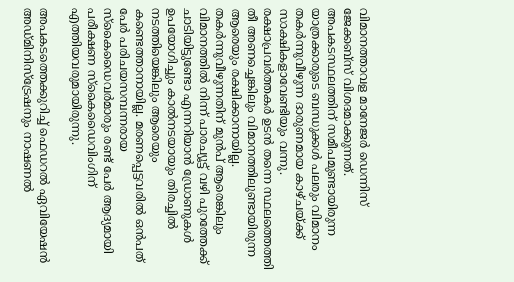വിമാനത്താവള മാനേജര്‍ ഡെന്നിസ് ജേക്കബ്‌സ് വിശദമാക്കുന്നത്. അപകടസ്ഥലത്തിന് സമീപമുണ്ടായിരുന്ന യാത്രക്കാരുടെ ബന്ധുക്കള്‍ പലരും വിമാനം തകര്‍ന്നുവീഴുന്ന ദാരുണമായ കാഴ്ചയ്ക്ക് സാക്ഷികളാവേണ്ടിയും വന്നു. രക്ഷാപ്രവര്‍ത്തകര്‍ ഉടന്‍ തന്നെ സ്ഥലത്തെത്തി തീ അണച്ചെങ്കിലും വിമാനത്തിലുണ്ടായിരുന്ന ആരെയും രക്ഷിക്കാനായില്ല. തകര്‍ന്നുവീഴുന്നതിന് മുന്‍പ് ആരെങ്കിലും വിമാനത്തില്‍ നിന്ന് പാരച്യൂട്ട് വഴി പുറത്തേക്ക് ചാടിയിട്ടുണ്ടോ എന്നറിയാന്‍ ഡ്രോണുകള്‍ ഉപയോഗിച്ചും കാല്‍നടയായും തിരച്ചില്‍ നടത്തിയെങ്കിലും ആരെയും കണ്ടെത്താനായില്ല. മരണപ്പെട്ടവരില്‍ ഒന്‍പത് പേര്‍ പരിചയസമ്പന്നരായ സ്‌കൈഡൈവര്‍മാരും രണ്ട് പേര്‍ ആദ്യമായി പരീക്ഷണ സ്‌കൈഡൈവിംഗിന് എത്തിയവരുമായിരുന്നു.

അപകടത്തെക്കുറിച്ച് ഫെഡറല്‍ ഏവിയേഷന്‍ അഡ്മിനിസ്‌ട്രേഷനും നാഷണല്‍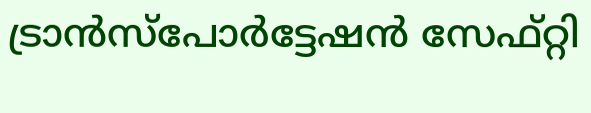ട്രാന്‍സ്‌പോര്‍ട്ടേഷന്‍ സേഫ്റ്റി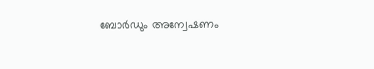ബോര്‍ഡും അന്വേഷണം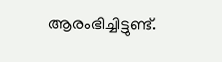ആരംഭിച്ചിട്ടുണ്ട്.